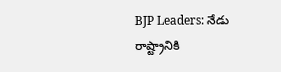BJP Leaders: నేడు రాష్ట్రానికి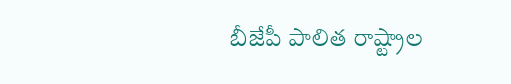బీజేపీ పాలిత రాష్ట్రాల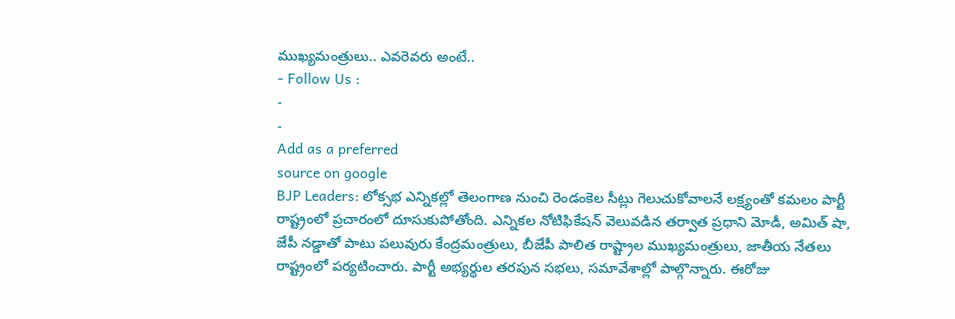ముఖ్యమంత్రులు.. ఎవరెవరు అంటే..
- Follow Us :
-
-
Add as a preferred
source on google
BJP Leaders: లోక్సభ ఎన్నికల్లో తెలంగాణ నుంచి రెండంకెల సీట్లు గెలుచుకోవాలనే లక్ష్యంతో కమలం పార్టీ రాష్ట్రంలో ప్రచారంలో దూసుకుపోతోంది. ఎన్నికల నోటిఫికేషన్ వెలువడిన తర్వాత ప్రధాని మోడీ, అమిత్ షా, జేపీ నడ్డాతో పాటు పలువురు కేంద్రమంత్రులు, బీజేపీ పాలిత రాష్ట్రాల ముఖ్యమంత్రులు, జాతీయ నేతలు రాష్ట్రంలో పర్యటించారు. పార్టీ అభ్యర్థుల తరపున సభలు, సమావేశాల్లో పాల్గొన్నారు. ఈరోజు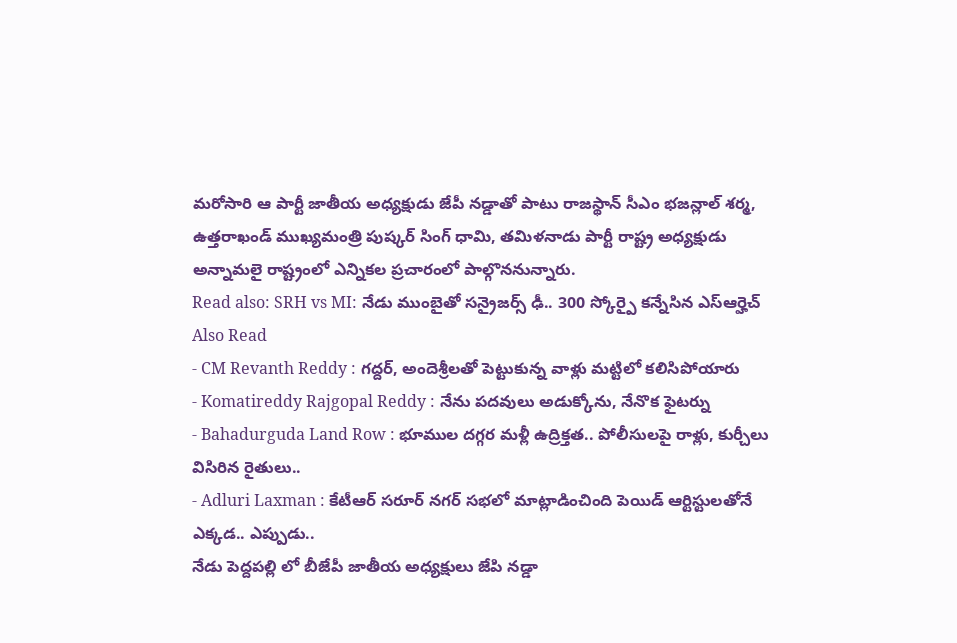మరోసారి ఆ పార్టీ జాతీయ అధ్యక్షుడు జేపీ నడ్డాతో పాటు రాజస్థాన్ సీఎం భజన్లాల్ శర్మ, ఉత్తరాఖండ్ ముఖ్యమంత్రి పుష్కర్ సింగ్ ధామి, తమిళనాడు పార్టీ రాష్ట్ర అధ్యక్షుడు అన్నామలై రాష్ట్రంలో ఎన్నికల ప్రచారంలో పాల్గొననున్నారు.
Read also: SRH vs MI: నేడు ముంబైతో సన్రైజర్స్ ఢీ.. 300 స్కోర్పై కన్నేసిన ఎస్ఆర్హెచ్
Also Read
- CM Revanth Reddy : గద్దర్, అందెశ్రీలతో పెట్టుకున్న వాళ్లు మట్టిలో కలిసిపోయారు
- Komatireddy Rajgopal Reddy : నేను పదవులు అడుక్కోను, నేనొక ఫైటర్ను
- Bahadurguda Land Row : భూముల దగ్గర మళ్లీ ఉద్రిక్తత.. పోలీసులపై రాళ్లు, కుర్చీలు విసిరిన రైతులు..
- Adluri Laxman : కేటీఆర్ సరూర్ నగర్ సభలో మాట్లాడించింది పెయిడ్ ఆర్టిస్టులతోనే
ఎక్కడ.. ఎప్పుడు..
నేడు పెద్దపల్లి లో బీజేపీ జాతీయ అధ్యక్షులు జేపి నడ్డా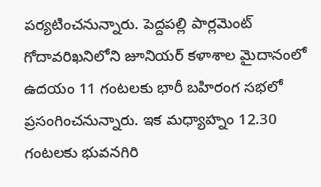పర్యటించనున్నారు. పెద్దపల్లి పార్లమెంట్ గోదావరిఖనిలోని జూనియర్ కళాశాల మైదానంలో ఉదయం 11 గంటలకు భారీ బహిరంగ సభలో ప్రసంగించనున్నారు. ఇక మధ్యాహ్నం 12.30 గంటలకు భువనగిరి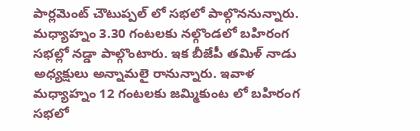పార్లమెంట్ చౌటుప్పల్ లో సభలో పాల్గొననున్నారు. మధ్యాహ్నం 3.30 గంటలకు నల్గొండలో బహిరంగ సభల్లో నడ్డా పాల్గొంటారు. ఇక బీజేపీ తమిళ్ నాడు అధ్యక్షులు అన్నామలై రానున్నారు. ఇవాళ మధ్యాహ్నం 12 గంటలకు జమ్మికుంట లో బహిరంగ సభలో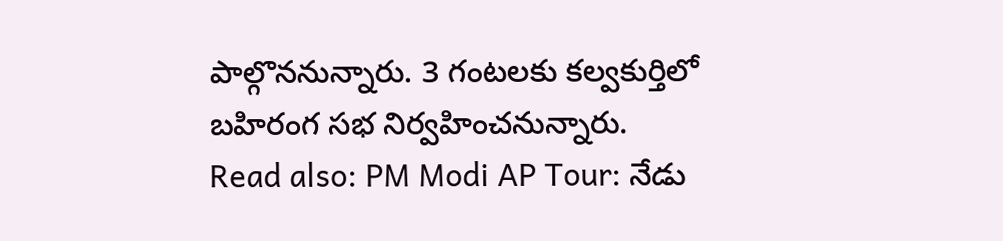పాల్గొననున్నారు. 3 గంటలకు కల్వకుర్తిలో బహిరంగ సభ నిర్వహించనున్నారు.
Read also: PM Modi AP Tour: నేడు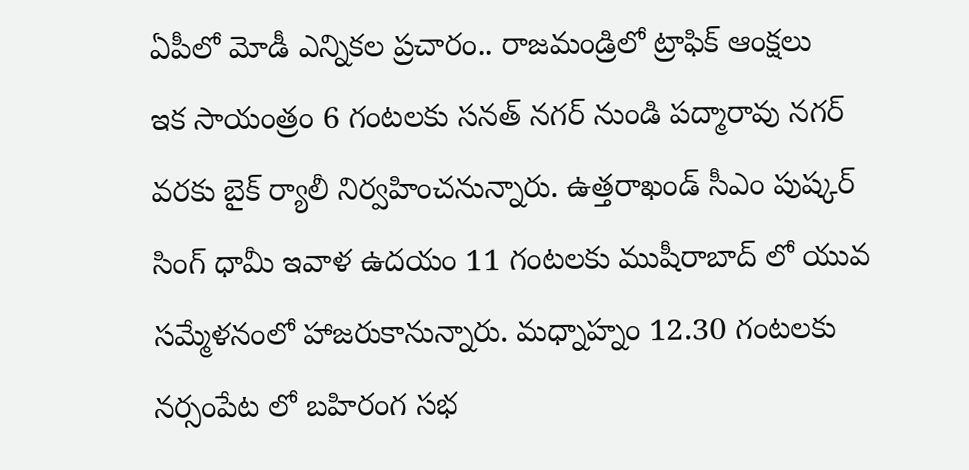ఏపీలో మోడీ ఎన్నికల ప్రచారం.. రాజమండ్రిలో ట్రాఫిక్ ఆంక్షలు
ఇక సాయంత్రం 6 గంటలకు సనత్ నగర్ నుండి పద్మారావు నగర్ వరకు బైక్ ర్యాలీ నిర్వహించనున్నారు. ఉత్తరాఖండ్ సీఎం పుష్కర్ సింగ్ ధామీ ఇవాళ ఉదయం 11 గంటలకు ముషీరాబాద్ లో యువ సమ్మేళనంలో హాజరుకానున్నారు. మధ్నాహ్నం 12.30 గంటలకు నర్సంపేట లో బహిరంగ సభ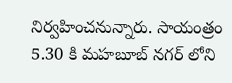నిర్వహించనున్నారు. సాయంత్రం 5.30 కి మహబూబ్ నగర్ లోని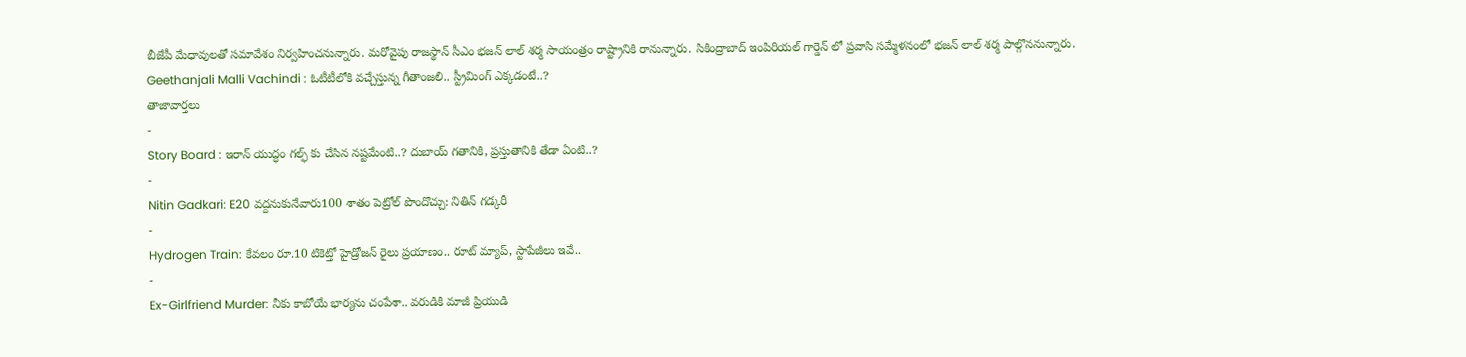బీజేపీ మేధావులతో సమావేశం నిర్వహించనున్నారు. మరోవైపు రాజస్థాన్ సీఎం భజన్ లాల్ శర్మ సాయంత్రం రాష్ట్రానికి రానున్నారు. సికింద్రాబాద్ ఇంపిరియల్ గార్డెన్ లో ప్రవాసి సమ్మేళనంలో భజన్ లాల్ శర్మ పాల్గొననున్నారు.
Geethanjali Malli Vachindi : ఓటీటీలోకి వచ్చేస్తున్న గీతాంజలి.. స్ట్రీమింగ్ ఎక్కడంటే..?
తాజావార్తలు
-
Story Board : ఇరాన్ యుద్ధం గల్ఫ్ కు చేసిన నష్టమేంటి..? దుబాయ్ గతానికి, ప్రస్తుతానికి తేడా ఏంటి..?
-
Nitin Gadkari: E20 వద్దనుకునేవారు100 శాతం పెట్రోల్ పొందొచ్చు: నితిన్ గడ్కరీ
-
Hydrogen Train: కేవలం రూ.10 టికెట్తో హైడ్రోజన్ రైలు ప్రయాణం.. రూట్ మ్యాప్, స్టాపేజీలు ఇవే..
-
Ex-Girlfriend Murder: నీకు కాబోయే భార్యను చంపేశా.. వరుడికి మాజీ ప్రియుడి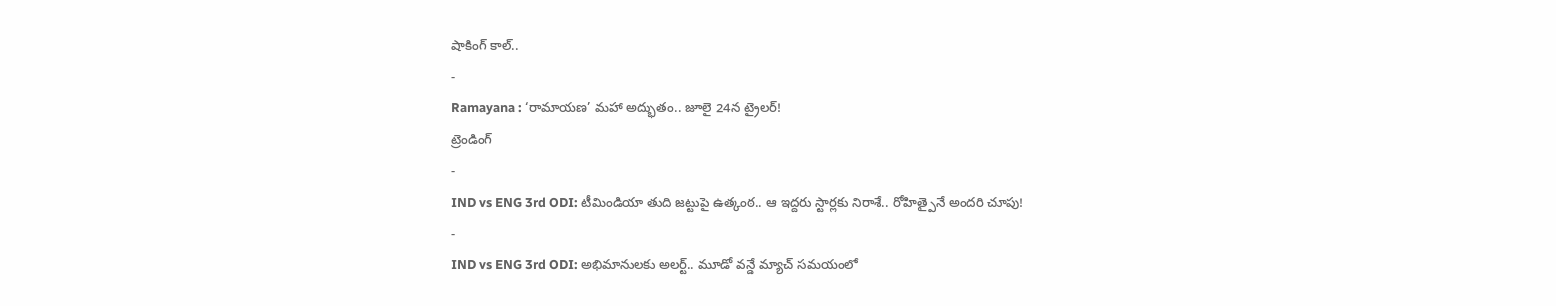షాకింగ్ కాల్..
-
Ramayana : ‘రామాయణ’ మహా అద్భుతం.. జూలై 24న ట్రైలర్!
ట్రెండింగ్
-
IND vs ENG 3rd ODI: టీమిండియా తుది జట్టుపై ఉత్కంఠ.. ఆ ఇద్దరు స్టార్లకు నిరాశే.. రోహిత్పైనే అందరి చూపు!
-
IND vs ENG 3rd ODI: అభిమానులకు అలర్ట్.. మూడో వన్డే మ్యాచ్ సమయంలో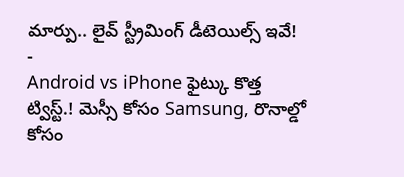మార్పు.. లైవ్ స్ట్రీమింగ్ డీటెయిల్స్ ఇవే!
-
Android vs iPhone ఫైట్కు కొత్త ట్విస్ట్.! మెస్సీ కోసం Samsung, రొనాల్డో కోసం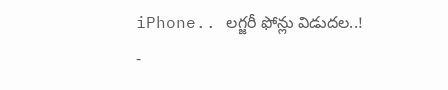iPhone.. లగ్జరీ ఫోన్లు విడుదల..!
-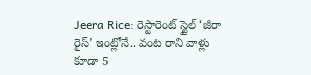Jeera Rice: రెస్టారెంట్ స్టైల్ ‘జీరా రైస్’ ఇంట్లోనే.. వంట రాని వాళ్లు కూడా 5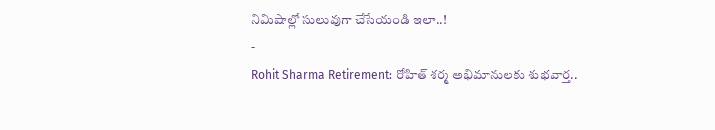నిమిషాల్లో సులువుగా చేసేయండి ఇలా..!
-
Rohit Sharma Retirement: రోహిత్ శర్మ అభిమానులకు శుభవార్త..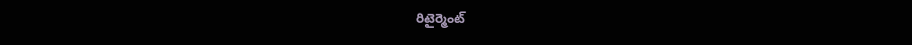రిటైర్మెంట్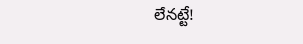లేనట్టే!